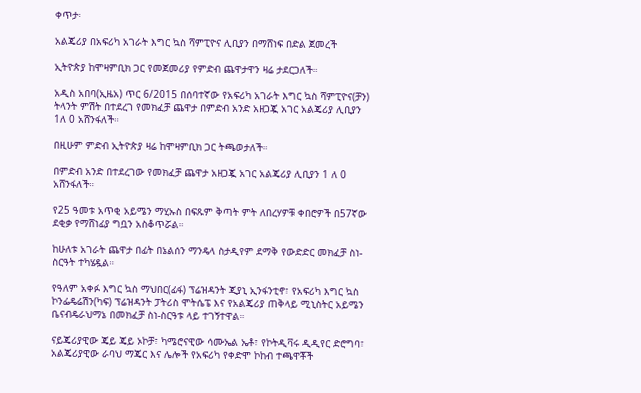ቀጥታ፡

አልጄሪያ በአፍሪካ አገራት እግር ኳስ ሻምፒዮና ሊቢያን በማሸነፍ በድል ጀመረች

ኢትዮጵያ ከሞዛምቢክ ጋር የመጀመሪያ የምድብ ጨዋታዋን ዛሬ ታደርጋለች።

አዲስ አበባ(ኢዜአ) ጥር 6/2015 በሰባተኛው የአፍሪካ አገራት እግር ኳስ ሻምፒዮና(ቻን) ትላንት ምሽት በተደረገ የመክፈቻ ጨዋታ በምድብ አንድ አዘጋጇ አገር አልጄሪያ ሊቢያን 1ለ 0 አሸንፋለች።

በዚሁም ምድብ ኢትዮጵያ ዛሬ ከሞዛምቢክ ጋር ትጫወታለች።

በምድብ አንድ በተደረገው የመክፈቻ ጨዋታ አዘጋጇ አገር አልጄሪያ ሊቢያን 1 ለ 0 አሸንፋለች።

የ25 ዓመቱ አጥቂ አይሜን ማሂኡስ በፍጹም ቅጣት ምት ለበረሃዎቹ ቀበሮዎች በ57ኛው ደቂቃ የማሸነፊያ ግቧን አስቆጥሯል።

ከሁለቱ አገራት ጨዋታ በፊት በኔልሰን ማንዴላ ስታዲየም ደማቅ የውድድር መክፈቻ ስነ- ስርዓት ተካሄዷል።

የዓለም አቀፉ እግር ኳስ ማህበር(ፊፋ) ፕሬዝዳንት ጂያኒ ኢንፋንቲኖ፣ የአፍሪካ እግር ኳስ ኮንፌዴሬሽን(ካፍ) ፕሬዝዳንት ፓትሪስ ሞትሴፔ እና የአልጄሪያ ጠቅላይ ሚኒስትር አይሜን ቤናብዴራህማኔ በመክፈቻ ስነ-ስርዓቱ ላይ ተገኝተዋል።

ናይጄሪያዊው ጄይ ጄይ ኦኮቻ፣ ካሜሮናዊው ሳሙኤል ኤቶ፣ የኮትዲቫሩ ዲዲየር ድሮግባ፣ አልጄሪያዊው ራባህ ማጄር እና ሌሎች የአፍሪካ የቀድሞ ኮከብ ተጫዋቾች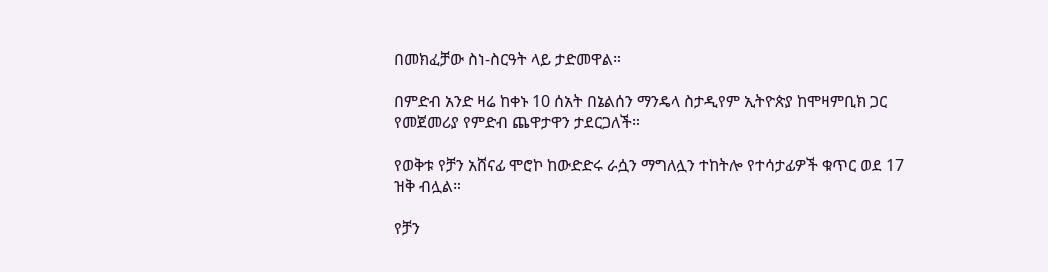በመክፈቻው ስነ-ስርዓት ላይ ታድመዋል።

በምድብ አንድ ዛሬ ከቀኑ 10 ሰአት በኔልሰን ማንዴላ ስታዲየም ኢትዮጵያ ከሞዛምቢክ ጋር የመጀመሪያ የምድብ ጨዋታዋን ታደርጋለች።

የወቅቱ የቻን አሸናፊ ሞሮኮ ከውድድሩ ራሷን ማግለሏን ተከትሎ የተሳታፊዎች ቁጥር ወደ 17 ዝቅ ብሏል።

የቻን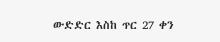ውድድር እስከ ጥር 27 ቀን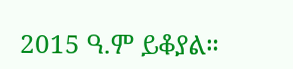2015 ዓ.ም ይቆያል።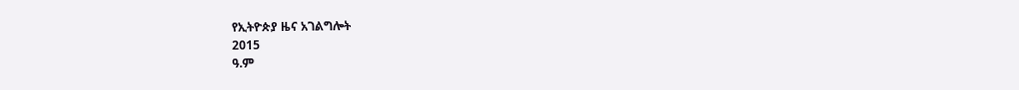የኢትዮጵያ ዜና አገልግሎት
2015
ዓ.ም